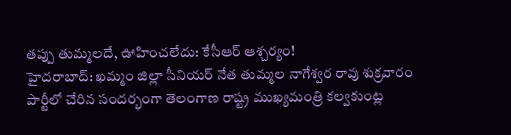తప్పు తుమ్మలదే, ఊహించలేదు: కేసీఆర్ ఆశ్చర్యం!
హైదరాబాద్: ఖమ్మం జిల్లా సీనియర్ నేత తుమ్మల నాగేశ్వర రావు శుక్రవారం పార్టీలో చేరిన సందర్భంగా తెలంగాణ రాష్ట్ర ముఖ్యమంత్రి కల్వకుంట్ల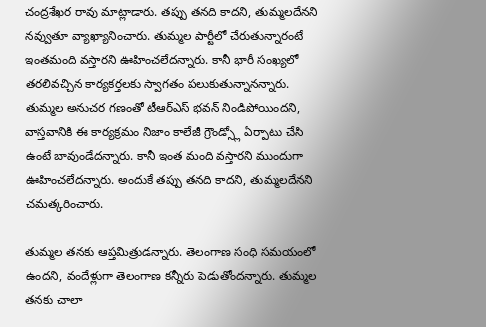చంద్రశేఖర రావు మాట్లాడారు. తప్పు తనది కాదని, తుమ్మలదేనని నవ్వుతూ వ్యాఖ్యానించారు. తుమ్మల పార్టీలో చేరుతున్నారంటే ఇంతమంది వస్తారని ఊహించలేదన్నారు. కానీ భారీ సంఖ్యలో తరలివచ్చిన కార్యకర్తలకు స్వాగతం పలుకుతున్నానన్నారు.
తుమ్మల అనుచర గణంతో టీఆర్ఎస్ భవన్ నిండిపోయిందని, వాస్తవానికి ఈ కార్యక్రమం నిజాం కాలేజీ గ్రౌండ్స్లో ఏర్పాటు చేసి ఉంటే బావుండేదన్నారు. కానీ ఇంత మంది వస్తారని ముందుగా ఊహించలేదన్నారు. అందుకే తప్పు తనది కాదని, తుమ్మలదేనని చమత్కరించారు.

తుమ్మల తనకు ఆప్తమిత్రుడన్నారు. తెలంగాణ సంధి సమయంలో ఉందని, వందేళ్లుగా తెలంగాణ కన్నీరు పెడుతోందన్నారు. తుమ్మల తనకు చాలా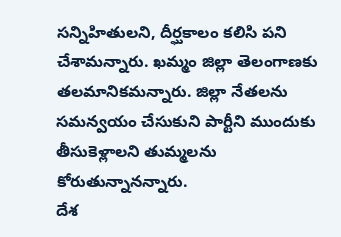సన్నిహితులని, దీర్ఘకాలం కలిసి పని చేశామన్నారు. ఖమ్మం జిల్లా తెలంగాణకు తలమానికమన్నారు. జిల్లా నేతలను సమన్వయం చేసుకుని పార్టీని ముందుకు తీసుకెళ్లాలని తుమ్మలను కోరుతున్నానన్నారు.
దేశ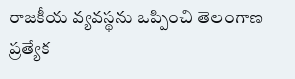రాజకీయ వ్యవస్థను ఒప్పించి తెలంగాణ ప్రత్యేక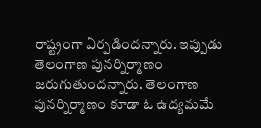రాష్ట్రంగా ఏర్పడిందన్నారు. ఇప్పుడు తెలంగాణ పునర్నిర్మాణం జరుగుతుందన్నారు. తెలంగాణ పునర్నిర్మాణం కూడా ఓ ఉద్యమమే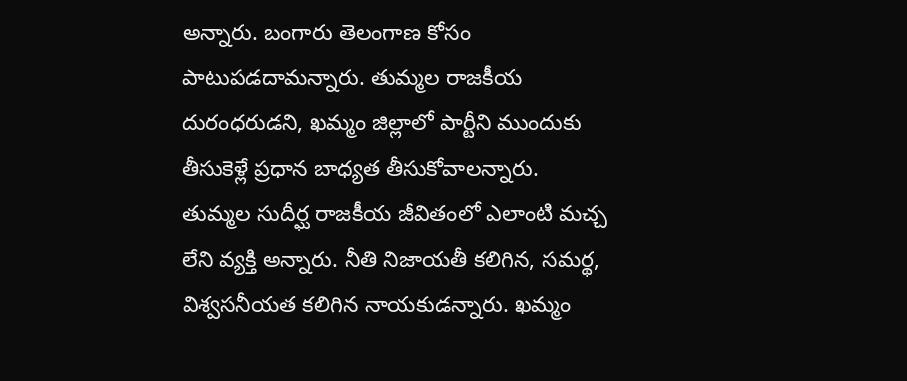అన్నారు. బంగారు తెలంగాణ కోసం పాటుపడదామన్నారు. తుమ్మల రాజకీయ దురంధరుడని, ఖమ్మం జిల్లాలో పార్టీని ముందుకు తీసుకెళ్లే ప్రధాన బాధ్యత తీసుకోవాలన్నారు.
తుమ్మల సుదీర్ఘ రాజకీయ జీవితంలో ఎలాంటి మచ్చ లేని వ్యక్తి అన్నారు. నీతి నిజాయతీ కలిగిన, సమర్థ, విశ్వసనీయత కలిగిన నాయకుడన్నారు. ఖమ్మం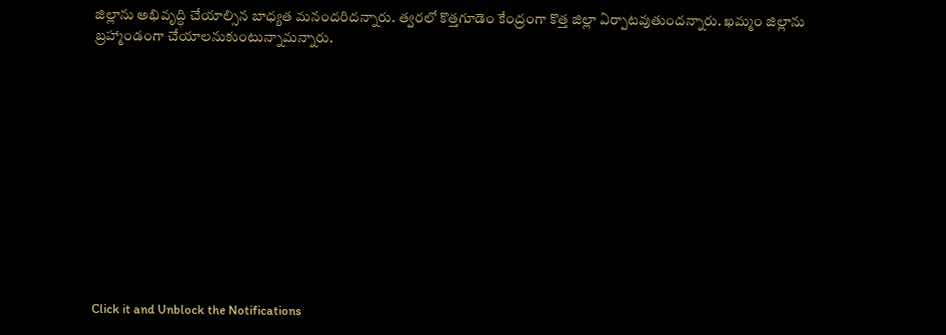జిల్లాను అభివృద్ధి చేయాల్సిన బాధ్యత మనందరిదన్నారు. త్వరలో కొత్తగూడెం కేంద్రంగా కొత్త జిల్లా ఏర్పాటవుతుందన్నారు. ఖమ్మం జిల్లాను బ్రహ్మాండంగా చేయాలనుకుంటున్నామన్నారు.












Click it and Unblock the Notifications